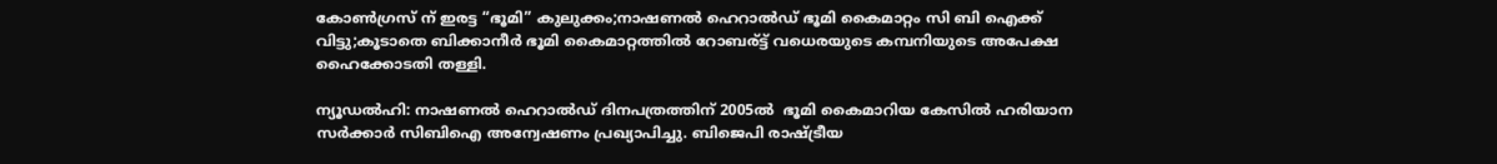കോണ്‍ഗ്രസ്‌ ന് ഇരട്ട “ഭൂമി” കുലുക്കം;നാഷണല്‍ ഹെറാൽഡ് ഭൂമി കൈമാറ്റം സി ബി ഐക്ക് വിട്ടു;കൂടാതെ ബിക്കാനീര്‍ ഭൂമി കൈമാറ്റത്തില്‍ റോബര്ട്ട് വധെരയുടെ കമ്പനിയുടെ അപേക്ഷ ഹൈക്കോടതി തള്ളി.

ന്യൂഡല്‍ഹി: നാഷണൽ ഹെറാൽഡ് ദിനപത്രത്തിന് 2005ൽ  ഭൂമി കൈമാറിയ കേസിൽ ഹരിയാന സർക്കാർ സിബിഐ അന്വേഷണം പ്രഖ്യാപിച്ചു. ബിജെപി രാഷ്ട്രീയ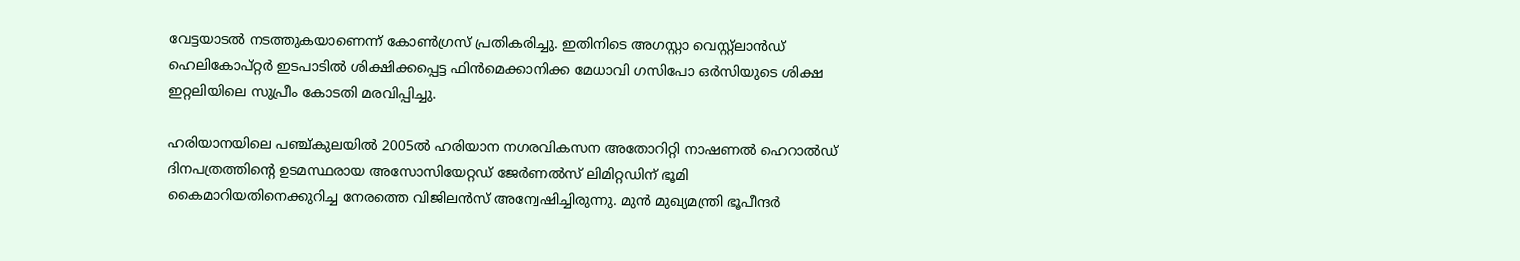വേട്ടയാടൽ നടത്തുകയാണെന്ന് കോൺഗ്രസ് പ്രതികരിച്ചു. ഇതിനിടെ അഗസ്റ്റാ വെസ്റ്റ്ലാൻഡ് ഹെലികോപ്റ്റർ ഇടപാടിൽ ശിക്ഷിക്കപ്പെട്ട ഫിൻമെക്കാനിക്ക മേധാവി ഗസിപോ ഒർസിയുടെ ശിക്ഷ ഇറ്റലിയിലെ സുപ്രീം കോടതി മരവിപ്പിച്ചു.

ഹരിയാനയിലെ പഞ്ച്കുലയിൽ 2005ൽ ഹരിയാന നഗരവികസന അതോറിറ്റി നാഷണൽ ഹെറാൽഡ് ദിനപത്രത്തിന്‍റെ ഉടമസ്ഥരായ അസോസിയേറ്റഡ് ജേർണൽസ് ലിമിറ്റഡിന് ഭൂമി കൈമാറിയതിനെക്കുറിച്ച നേരത്തെ വിജിലൻസ് അന്വേഷിച്ചിരുന്നു. മുൻ മുഖ്യമന്ത്രി ഭൂപീന്ദർ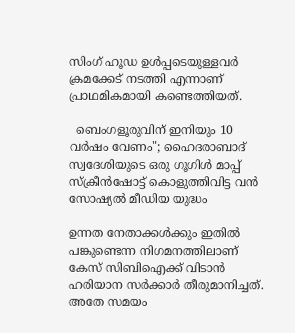സിംഗ് ഹൂഡ ഉൾപ്പടെയുള്ളവർ ക്രമക്കേട് നടത്തി എന്നാണ് പ്രാഥമികമായി കണ്ടെത്തിയത്.

  ബെംഗളൂരുവിന് ഇനിയും 10 വർഷം വേണം"; ഹൈദരാബാദ് സ്വദേശിയുടെ ഒരു ഗൂഗിൾ മാപ്പ് സ്ക്രീൻഷോട്ട് കൊളുത്തിവിട്ട വൻ സോഷ്യൽ മീഡിയ യുദ്ധം

ഉന്നത നേതാക്കൾക്കും ഇതിൽ പങ്കുണ്ടെന്ന നിഗമനത്തിലാണ് കേസ് സിബിഐക്ക് വിടാൻ ഹരിയാന സർക്കാർ തീരുമാനിച്ചത്. അതേ സമയം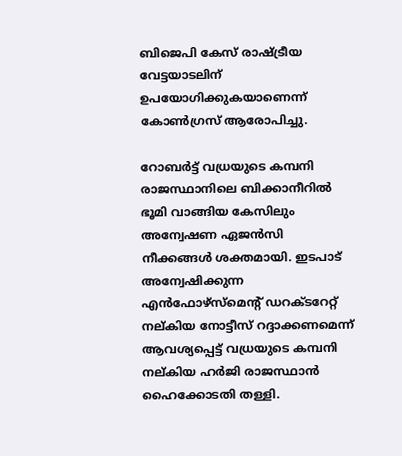ബിജെപി കേസ് രാഷ്ട്രീയ വേട്ടയാടലിന് ഉപയോഗിക്കുകയാണെന്ന് കോൺഗ്രസ് ആരോപിച്ചു.

റോബർട്ട് വധ്രയുടെ കമ്പനി രാജസ്ഥാനിലെ ബിക്കാനീറിൽ ഭൂമി വാങ്ങിയ കേസിലും അന്വേഷണ ഏജൻസി നീക്കങ്ങൾ ശക്തമായി. ഇടപാട് അന്വേഷിക്കുന്ന എൻഫോഴ്സ്മെന്‍റ് ഡറക്ടറേറ്റ് നല്കിയ നോട്ടീസ് റദ്ദാക്കണമെന്ന് ആവശ്യപ്പെട്ട് വധ്രയുടെ കമ്പനി നല്കിയ ഹർജി രാജസ്ഥാൻ ഹൈക്കോടതി തള്ളി.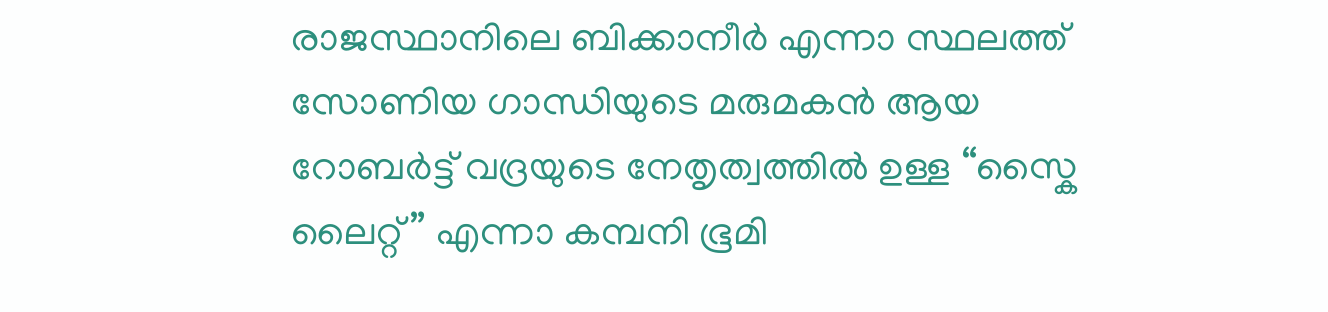രാജസ്ഥാനിലെ ബിക്കാനീര്‍ എന്നാ സ്ഥലത്ത് സോണിയ ഗാന്ധിയുടെ മരുമകന്‍ ആയ റോബര്‍ട്ട്‌ വദ്രയുടെ നേതൃത്വത്തില്‍ ഉള്ള “സ്കൈ ലൈറ്റ് ” എന്നാ കമ്പനി ഭൂമി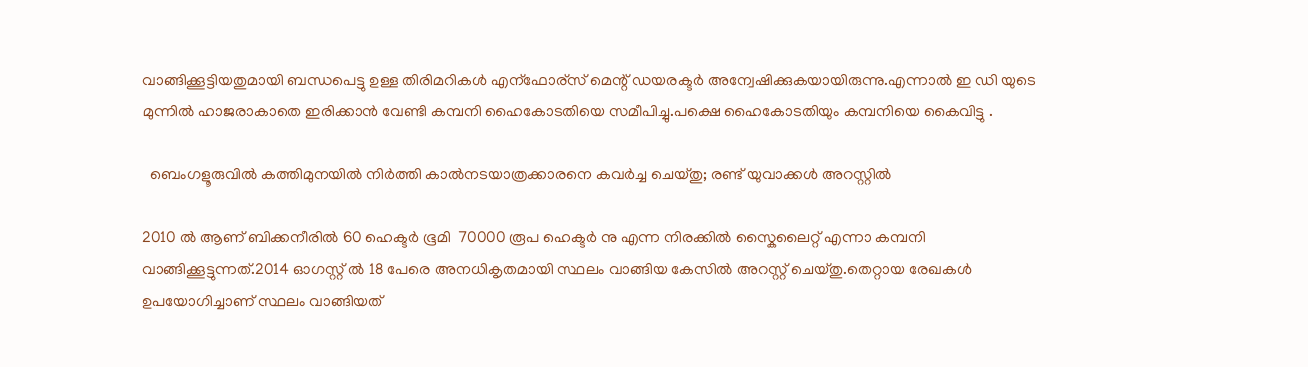വാങ്ങിക്കൂട്ടിയതുമായി ബന്ധപെട്ടു ഉള്ള തിരിമറികള്‍ എന്ഫോര്സ് മെന്റ് ഡയരക്ടര്‍ അന്വേഷിക്കുകയായിരുന്നു.എന്നാല്‍ ഇ ഡി യുടെ മുന്നില്‍ ഹാജരാകാതെ ഇരിക്കാന്‍ വേണ്ടി കമ്പനി ഹൈകോടതിയെ സമീപിച്ചു.പക്ഷെ ഹൈകോടതിയും കമ്പനിയെ കൈവിട്ടു .

  ബെംഗളൂരുവിൽ കത്തിമുനയിൽ നിർത്തി കാൽനടയാത്രക്കാരനെ കവർച്ച ചെയ്തു; രണ്ട് യുവാക്കൾ അറസ്റ്റിൽ

2010 ല്‍ ആണ് ബിക്കനീരില്‍ 60 ഹെക്ടര്‍ ഭൂമി  70000 രൂപ ഹെക്ടര്‍ നു എന്ന നിരക്കില്‍ സ്കൈലൈറ്റ് എന്നാ കമ്പനി വാങ്ങിക്കൂട്ടുന്നത്.2014 ഓഗസ്റ്റ്‌ ല്‍ 18 പേരെ അനധികൃതമായി സ്ഥലം വാങ്ങിയ കേസില്‍ അറസ്റ്റ് ചെയ്തു.തെറ്റായ രേഖകള്‍ ഉപയോഗിച്ചാണ് സ്ഥലം വാങ്ങിയത്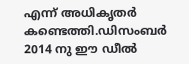എന്ന് അധികൃതര്‍ കണ്ടെത്തി.ഡിസംബര്‍ 2014 നു ഈ ഡീല്‍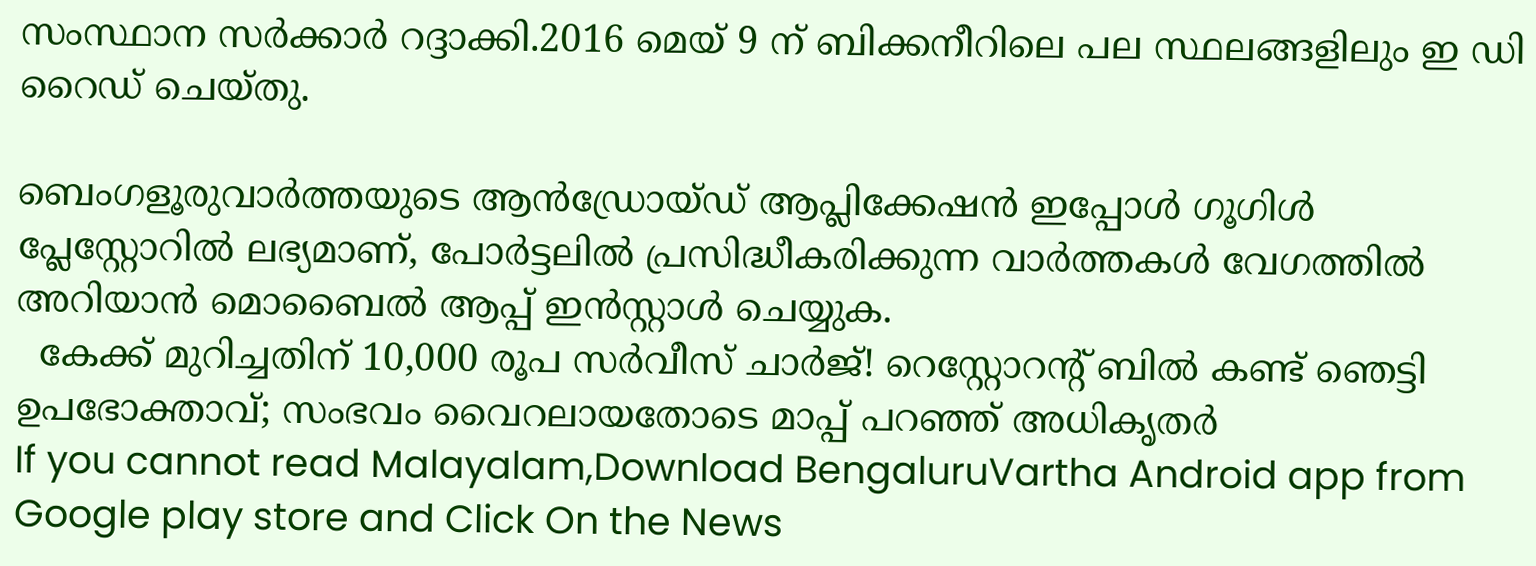സംസ്ഥാന സര്‍ക്കാര്‍ റദ്ദാക്കി.2016 മെയ്‌ 9 ന് ബിക്കനീറിലെ പല സ്ഥലങ്ങളിലും ഇ ഡി റൈഡ് ചെയ്തു.

ബെംഗളൂരുവാർത്തയുടെ ആൻഡ്രോയ്ഡ് ആപ്ലിക്കേഷൻ ഇപ്പോൾ ഗൂഗിൾ പ്ലേസ്റ്റോറിൽ ലഭ്യമാണ്, പോർട്ടലിൽ പ്രസിദ്ധീകരിക്കുന്ന വാർത്തകൾ വേഗത്തിൽ അറിയാൻ മൊബൈൽ ആപ്പ് ഇൻസ്റ്റാൾ ചെയ്യുക.
  കേക്ക് മുറിച്ചതിന് 10,000 രൂപ സർവീസ് ചാർജ്! റെസ്റ്റോറന്റ് ബിൽ കണ്ട് ഞെട്ടി ഉപഭോക്താവ്; സംഭവം വൈറലായതോടെ മാപ്പ് പറഞ്ഞ് അധികൃതർ
If you cannot read Malayalam,Download BengaluruVartha Android app from Google play store and Click On the News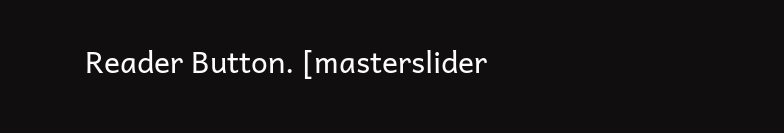Reader Button. [masterslider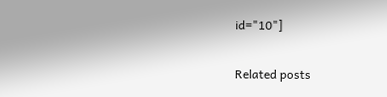id="10"]

Related posts